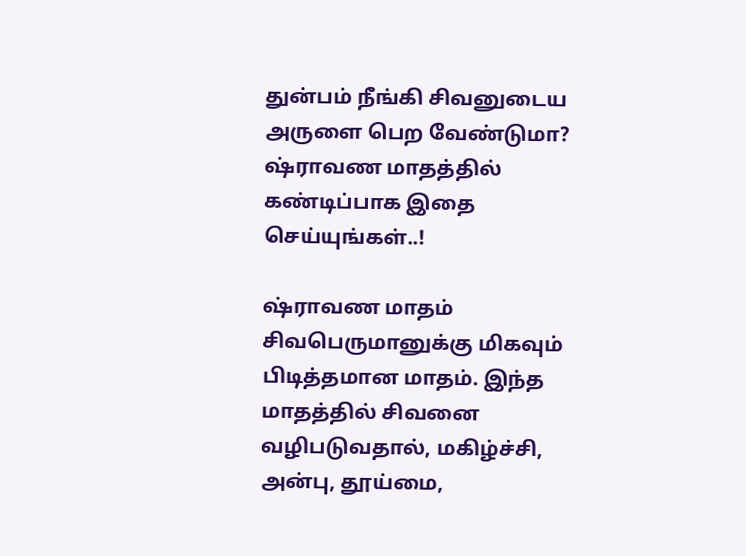துன்பம் நீங்கி சிவனுடைய அருளை பெற வேண்டுமா? ஷ்ராவண மாதத்தில் கண்டிப்பாக இதை செய்யுங்கள்..!

ஷ்ராவண மாதம் சிவபெருமானுக்கு மிகவும் பிடித்தமான மாதம். இந்த மாதத்தில் சிவனை வழிபடுவதால், மகிழ்ச்சி, அன்பு, தூய்மை,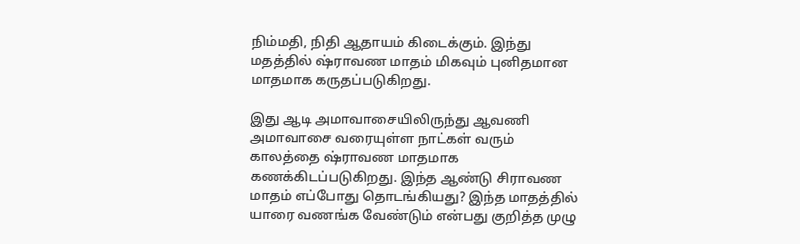நிம்மதி, நிதி ஆதாயம் கிடைக்கும். இந்து மதத்தில் ஷ்ராவண மாதம் மிகவும் புனிதமான மாதமாக கருதப்படுகிறது.

இது ஆடி அமாவாசையிலிருந்து ஆவணி அமாவாசை வரையுள்ள நாட்கள் வரும் காலத்தை ஷ்ராவண மாதமாக கணக்கிடப்படுகிறது. இந்த ஆண்டு சிராவண மாதம் எப்போது தொடங்கியது? இந்த மாதத்தில் யாரை வணங்க வேண்டும் என்பது குறித்த முழு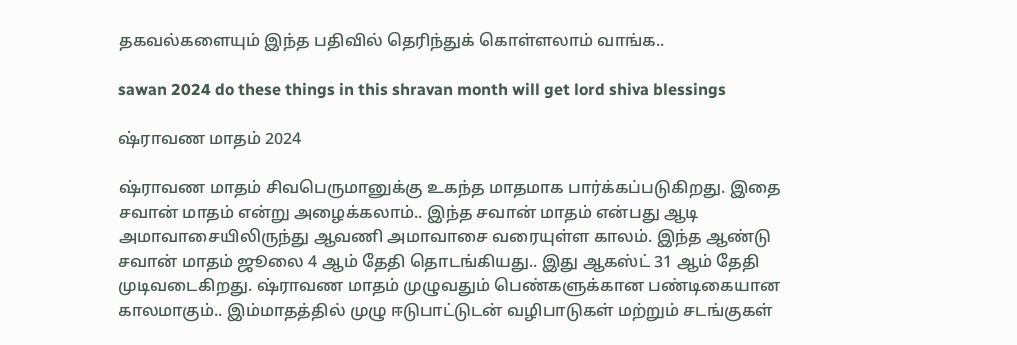தகவல்களையும் இந்த பதிவில் தெரிந்துக் கொள்ளலாம் வாங்க..

sawan 2024 do these things in this shravan month will get lord shiva blessings

ஷ்ராவண மாதம் 2024

ஷ்ராவண மாதம் சிவபெருமானுக்கு உகந்த மாதமாக பார்க்கப்படுகிறது. இதை சவான் மாதம் என்று அழைக்கலாம்.. இந்த சவான் மாதம் என்பது ஆடி அமாவாசையிலிருந்து ஆவணி அமாவாசை வரையுள்ள காலம். இந்த ஆண்டு சவான் மாதம் ஜூலை 4 ஆம் தேதி தொடங்கியது.. இது ஆகஸ்ட் 31 ஆம் தேதி முடிவடைகிறது. ஷ்ராவண மாதம் முழுவதும் பெண்களுக்கான பண்டிகையான காலமாகும்.. இம்மாதத்தில் முழு ஈடுபாட்டுடன் வழிபாடுகள் மற்றும் சடங்குகள்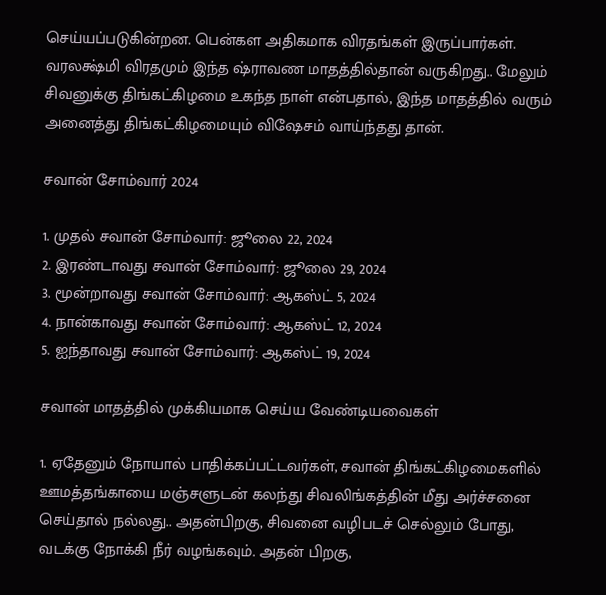செய்யப்படுகின்றன. பென்கள அதிகமாக விரதங்கள் இருப்பார்கள். வரலக்ஷ்மி விரதமும் இந்த ஷ்ராவண மாதத்தில்தான் வருகிறது.. மேலும் சிவனுக்கு திங்கட்கிழமை உகந்த நாள் என்பதால், இந்த மாதத்தில் வரும் அனைத்து திங்கட்கிழமையும் விஷேசம் வாய்ந்தது தான்.

சவான் சோம்வார் 2024

1. முதல் சவான் சோம்வார்: ஜூலை 22, 2024
2. இரண்டாவது சவான் சோம்வார்: ஜூலை 29, 2024
3. மூன்றாவது சவான் சோம்வார்: ஆகஸ்ட் 5, 2024
4. நான்காவது சவான் சோம்வார்: ஆகஸ்ட் 12, 2024
5. ஐந்தாவது சவான் சோம்வார்: ஆகஸ்ட் 19, 2024

சவான் மாதத்தில் முக்கியமாக செய்ய வேண்டியவைகள்

1. ஏதேனும் நோயால் பாதிக்கப்பட்டவர்கள், சவான் திங்கட்கிழமைகளில் ஊமத்தங்காயை மஞ்சளுடன் கலந்து சிவலிங்கத்தின் மீது அர்ச்சனை செய்தால் நல்லது.. அதன்பிறகு, சிவனை வழிபடச் செல்லும் போது, வடக்கு நோக்கி நீர் வழங்கவும். அதன் பிறகு,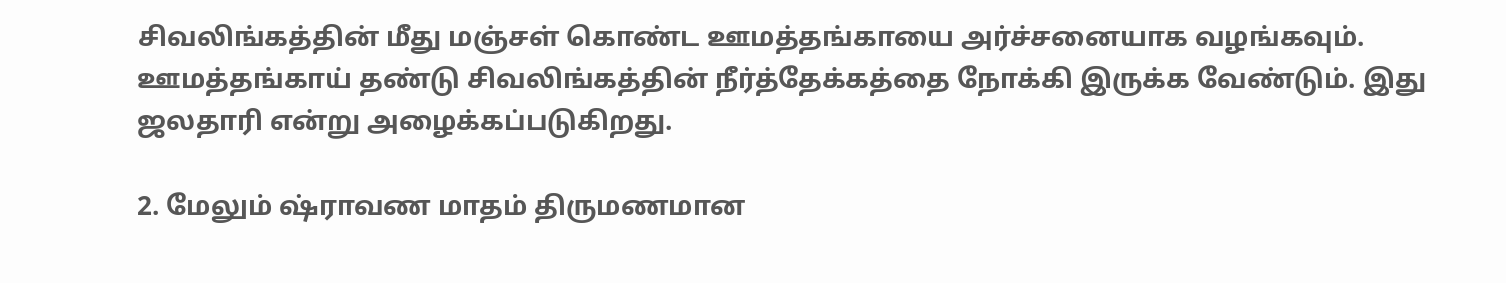சிவலிங்கத்தின் மீது மஞ்சள் கொண்ட ஊமத்தங்காயை அர்ச்சனையாக வழங்கவும். ஊமத்தங்காய் தண்டு சிவலிங்கத்தின் நீர்த்தேக்கத்தை நோக்கி இருக்க வேண்டும். இது ஜலதாரி என்று அழைக்கப்படுகிறது.

2. மேலும் ஷ்ராவண மாதம் திருமணமான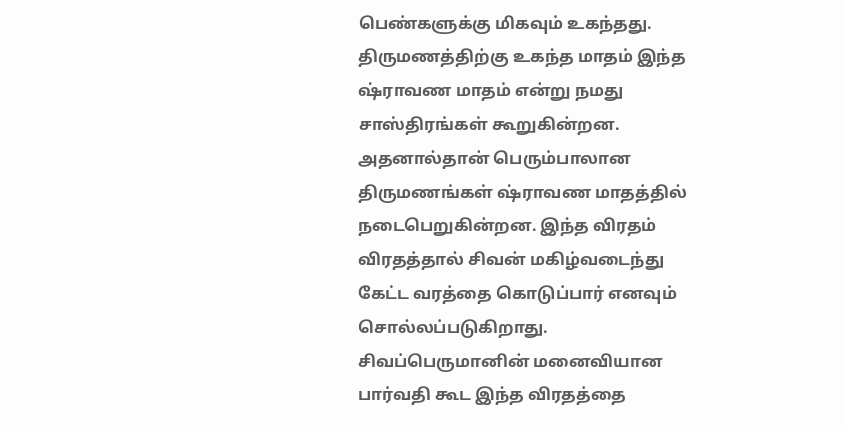பெண்களுக்கு மிகவும் உகந்தது. திருமணத்திற்கு உகந்த மாதம் இந்த ஷ்ராவண மாதம் என்று நமது சாஸ்திரங்கள் கூறுகின்றன. அதனால்தான் பெரும்பாலான திருமணங்கள் ஷ்ராவண மாதத்தில் நடைபெறுகின்றன. இந்த விரதம் விரதத்தால் சிவன் மகிழ்வடைந்து கேட்ட வரத்தை கொடுப்பார் எனவும் சொல்லப்படுகிறாது. சிவப்பெருமானின் மனைவியான பார்வதி கூட இந்த விரதத்தை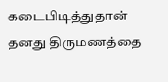கடைபிடித்துதான் தனது திருமணத்தை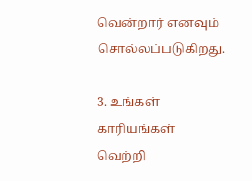வென்றார் எனவும் சொல்லப்படுகிறது.

3. உங்கள் காரியங்கள் வெற்றி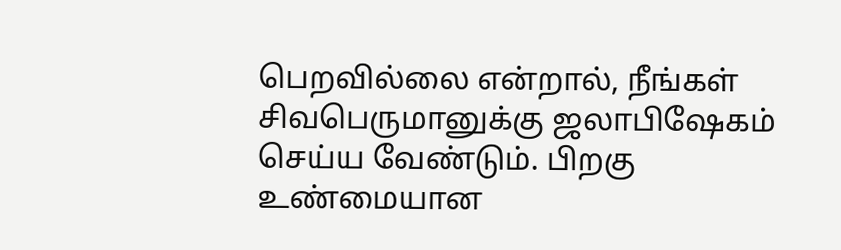பெறவில்லை என்றால், நீங்கள் சிவபெருமானுக்கு ஜலாபிஷேகம் செய்ய வேண்டும். பிறகு உண்மையான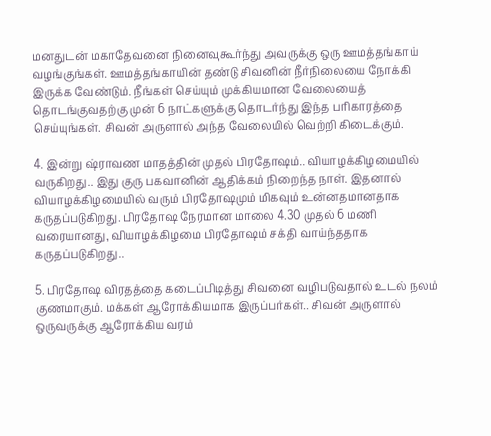மனதுடன் மகாதேவனை நினைவுகூர்ந்து அவருக்கு ஒரு ஊமத்தங்காய் வழங்குங்கள். ஊமத்தங்காயின் தண்டு சிவனின் நீர்நிலையை நோக்கி இருக்க வேண்டும். நீங்கள் செய்யும் முக்கியமான வேலையைத் தொடங்குவதற்கு முன் 6 நாட்களுக்கு தொடர்ந்து இந்த பரிகாரத்தை செய்யுங்கள். சிவன் அருளால் அந்த வேலையில் வெற்றி கிடைக்கும்.

4. இன்று ஷ்ராவண மாதத்தின் முதல் பிரதோஷம்.. வியாழக்கிழமையில் வருகிறது.. இது குரு பகவானின் ஆதிக்கம் நிறைந்த நாள். இதனால் வியாழக்கிழமையில் வரும் பிரதோஷமும் மிகவும் உன்னதமானதாக கருதப்படுகிறது. பிரதோஷ நேரமான மாலை 4.30 முதல் 6 மணி வரையானது, வியாழக்கிழமை பிரதோஷம் சக்தி வாய்ந்ததாக கருதப்படுகிறது..

5. பிரதோஷ விரதத்தை கடைப்பிடித்து சிவனை வழிபடுவதால் உடல் நலம் குணமாகும். மக்கள் ஆரோக்கியமாக இருப்பர்கள்.. சிவன் அருளால் ஒருவருக்கு ஆரோக்கிய வரம்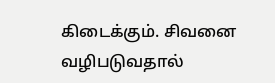கிடைக்கும். சிவனை வழிபடுவதால்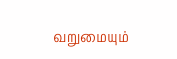வறுமையும்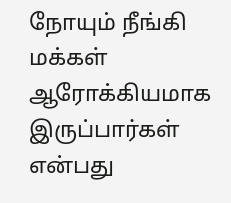நோயும் நீங்கி மக்கள் ஆரோக்கியமாக இருப்பார்கள் என்பது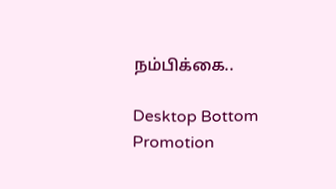நம்பிக்கை..

Desktop Bottom Promotion